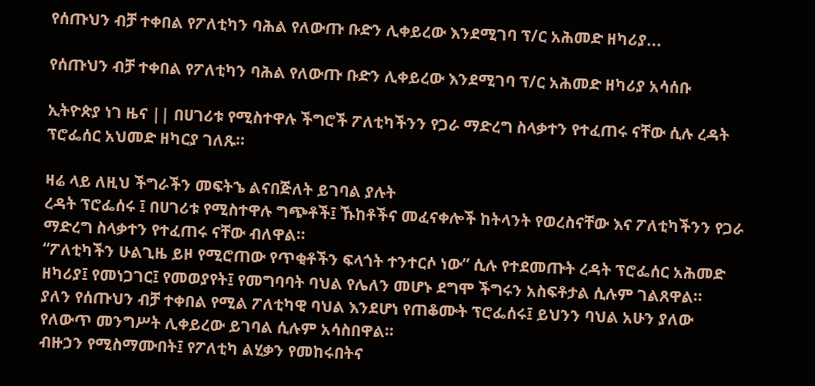የሰጡህን ብቻ ተቀበል የፖለቲካን ባሕል የለውጡ ቡድን ሊቀይረው እንደሚገባ ፕ/ር አሕመድ ዘካሪያ...

የሰጡህን ብቻ ተቀበል የፖለቲካን ባሕል የለውጡ ቡድን ሊቀይረው እንደሚገባ ፕ/ር አሕመድ ዘካሪያ አሳሰቡ

ኢትዮጵያ ነገ ዜና || በሀገሪቱ የሚስተዋሉ ችግሮች ፖለቲካችንን የጋራ ማድረግ ስላቃተን የተፈጠሩ ናቸው ሲሉ ረዳት ፕሮፌሰር አህመድ ዘካርያ ገለጹ።

ዛሬ ላይ ለዚህ ችግራችን መፍትኄ ልናበጅለት ይገባል ያሉት
ረዳት ፕሮፌሰሩ ፤ በሀገሪቱ የሚስተዋሉ ግጭቶች፤ ኹከቶችና መፈናቀሎች ከትላንት የወረስናቸው እና ፖለቲካችንን የጋራ ማድረግ ስላቃተን የተፈጠሩ ናቸው ብለዋል።
“ፖለቲካችን ሁልጊዜ ይዞ የሚሮጠው የጥቂቶችን ፍላጎት ተንተርሶ ነው” ሲሉ የተደመጡት ረዳት ፕሮፌሰር አሕመድ ዘካሪያ፤ የመነጋገር፤ የመወያየት፤ የመግባባት ባህል የሌለን መሆኑ ደግሞ ችግሩን አስፍቶታል ሲሉም ገልጸዋል።
ያለን የሰጡህን ብቻ ተቀበል የሚል ፖለቲካዊ ባህል እንደሆነ የጠቆሙት ፕሮፌሰሩ፤ ይህንን ባህል አሁን ያለው የለውጥ መንግሥት ሊቀይረው ይገባል ሲሉም አሳስበዋል።
ብዙኃን የሚስማሙበት፤ የፖለቲካ ልሂቃን የመከሩበትና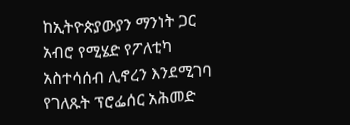ከኢትዮጵያውያን ማንነት ጋር አብሮ የሚሄድ የፖለቲካ አስተሳሰብ ሊኖረን እንደሚገባ የገለጹት ፕሮፌሰር አሕመድ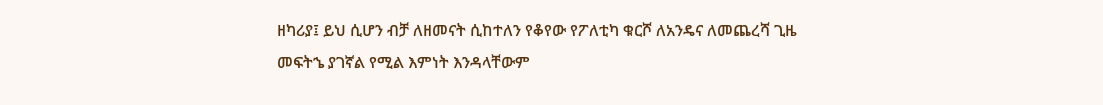ዘካሪያ፤ ይህ ሲሆን ብቻ ለዘመናት ሲከተለን የቆየው የፖለቲካ ቁርሾ ለአንዴና ለመጨረሻ ጊዜ መፍትኄ ያገኛል የሚል እምነት እንዳላቸውም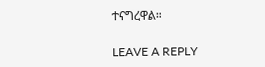ተናግረዋል።

LEAVE A REPLY